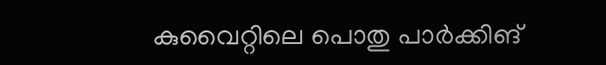കുവൈറ്റിലെ പൊതു പാർക്കിങ്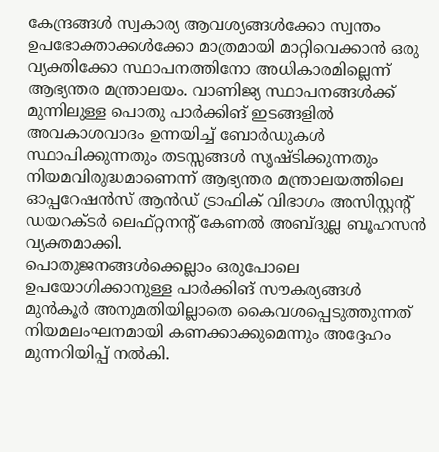കേന്ദ്രങ്ങൾ സ്വകാര്യ ആവശ്യങ്ങൾക്കോ സ്വന്തം ഉപഭോക്താക്കൾക്കോ മാത്രമായി മാറ്റിവെക്കാൻ ഒരു വ്യക്തിക്കോ സ്ഥാപനത്തിനോ അധികാരമില്ലെന്ന് ആഭ്യന്തര മന്ത്രാലയം. വാണിജ്യ സ്ഥാപനങ്ങൾക്ക് മുന്നിലുള്ള പൊതു പാർക്കിങ് ഇടങ്ങളിൽ അവകാശവാദം ഉന്നയിച്ച് ബോർഡുകൾ സ്ഥാപിക്കുന്നതും തടസ്സങ്ങൾ സൃഷ്ടിക്കുന്നതും നിയമവിരുദ്ധമാണെന്ന് ആഭ്യന്തര മന്ത്രാലയത്തിലെ ഓപ്പറേഷൻസ് ആൻഡ് ട്രാഫിക് വിഭാഗം അസിസ്റ്റന്റ് ഡയറക്ടർ ലെഫ്റ്റനന്റ് കേണൽ അബ്ദുല്ല ബൂഹസൻ വ്യക്തമാക്കി.
പൊതുജനങ്ങൾക്കെല്ലാം ഒരുപോലെ ഉപയോഗിക്കാനുള്ള പാർക്കിങ് സൗകര്യങ്ങൾ മുൻകൂർ അനുമതിയില്ലാതെ കൈവശപ്പെടുത്തുന്നത് നിയമലംഘനമായി കണക്കാക്കുമെന്നും അദ്ദേഹം മുന്നറിയിപ്പ് നൽകി.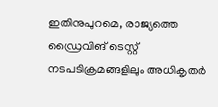ഇതിനുപുറമെ, രാജ്യത്തെ ഡ്രൈവിങ് ടെസ്റ്റ് നടപടിക്രമങ്ങളിലും അധികൃതർ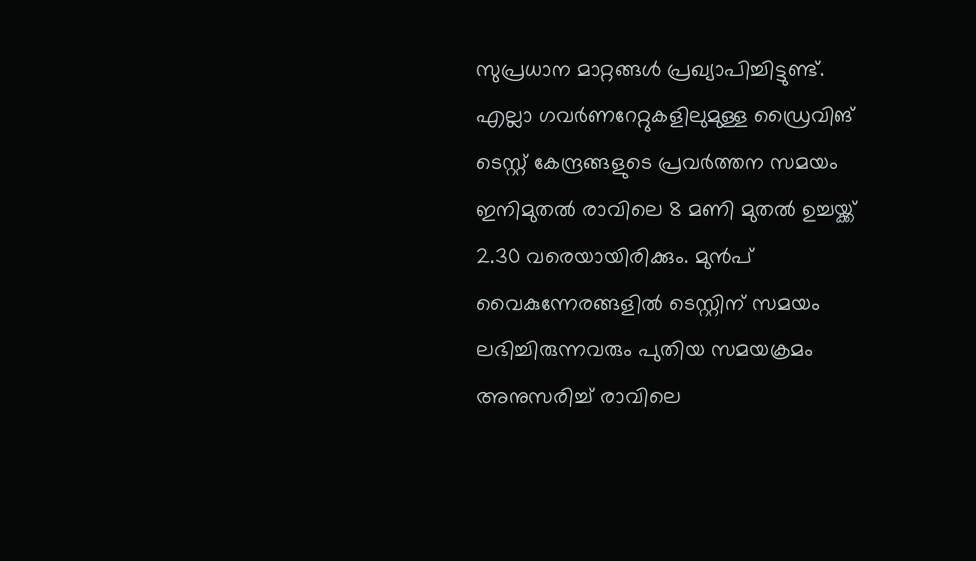സുപ്രധാന മാറ്റങ്ങൾ പ്രഖ്യാപിച്ചിട്ടുണ്ട്. എല്ലാ ഗവർണറേറ്റുകളിലുമുള്ള ഡ്രൈവിങ് ടെസ്റ്റ് കേന്ദ്രങ്ങളുടെ പ്രവർത്തന സമയം ഇനിമുതൽ രാവിലെ 8 മണി മുതൽ ഉച്ചയ്ക്ക് 2.30 വരെയായിരിക്കും. മുൻപ് വൈകുന്നേരങ്ങളിൽ ടെസ്റ്റിന് സമയം ലഭിച്ചിരുന്നവരും പുതിയ സമയക്രമം അനുസരിച്ച് രാവിലെ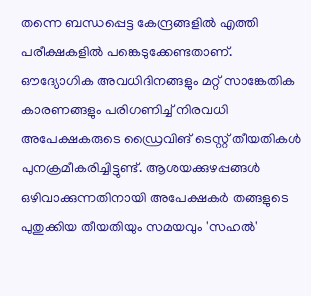തന്നെ ബന്ധപ്പെട്ട കേന്ദ്രങ്ങളിൽ എത്തി പരീക്ഷകളിൽ പങ്കെടുക്കേണ്ടതാണ്.
ഔദ്യോഗിക അവധിദിനങ്ങളും മറ്റ് സാങ്കേതിക കാരണങ്ങളും പരിഗണിച്ച് നിരവധി അപേക്ഷകരുടെ ഡ്രൈവിങ് ടെസ്റ്റ് തീയതികൾ പുനക്രമീകരിച്ചിട്ടുണ്ട്. ആശയക്കുഴപ്പങ്ങൾ ഒഴിവാക്കുന്നതിനായി അപേക്ഷകർ തങ്ങളുടെ പുതുക്കിയ തീയതിയും സമയവും 'സഹൽ'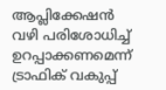ആപ്ലിക്കേഷൻ വഴി പരിശോധിച്ച് ഉറപ്പാക്കണമെന്ന് ട്രാഫിക് വകുപ്പ്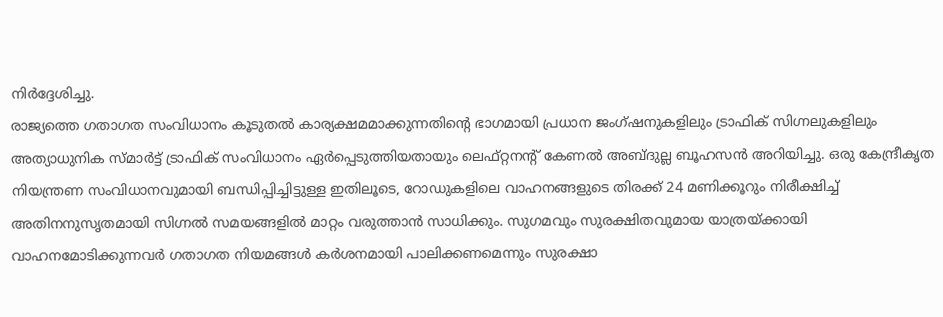നിർദ്ദേശിച്ചു.
രാജ്യത്തെ ഗതാഗത സംവിധാനം കൂടുതൽ കാര്യക്ഷമമാക്കുന്നതിന്റെ ഭാഗമായി പ്രധാന ജംഗ്ഷനുകളിലും ട്രാഫിക് സിഗ്നലുകളിലും അത്യാധുനിക സ്മാർട്ട് ട്രാഫിക് സംവിധാനം ഏർപ്പെടുത്തിയതായും ലെഫ്റ്റനന്റ് കേണൽ അബ്ദുല്ല ബൂഹസൻ അറിയിച്ചു. ഒരു കേന്ദ്രീകൃത നിയന്ത്രണ സംവിധാനവുമായി ബന്ധിപ്പിച്ചിട്ടുള്ള ഇതിലൂടെ, റോഡുകളിലെ വാഹനങ്ങളുടെ തിരക്ക് 24 മണിക്കൂറും നിരീക്ഷിച്ച് അതിനനുസൃതമായി സിഗ്നൽ സമയങ്ങളിൽ മാറ്റം വരുത്താൻ സാധിക്കും. സുഗമവും സുരക്ഷിതവുമായ യാത്രയ്ക്കായി വാഹനമോടിക്കുന്നവർ ഗതാഗത നിയമങ്ങൾ കർശനമായി പാലിക്കണമെന്നും സുരക്ഷാ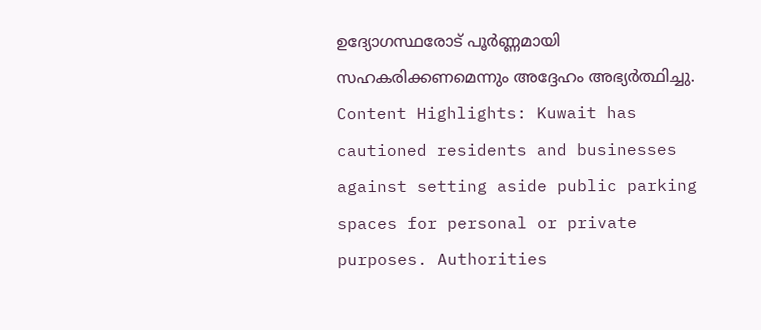ഉദ്യോഗസ്ഥരോട് പൂർണ്ണമായി സഹകരിക്കണമെന്നും അദ്ദേഹം അഭ്യർത്ഥിച്ചു.
Content Highlights: Kuwait has cautioned residents and businesses against setting aside public parking spaces for personal or private purposes. Authorities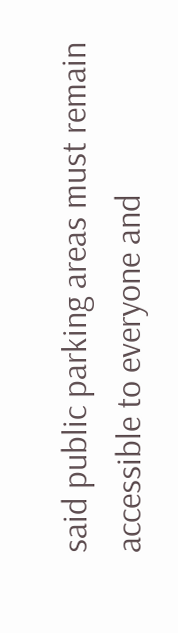said public parking areas must remain accessible to everyone and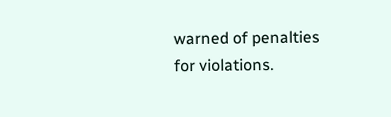warned of penalties for violations.